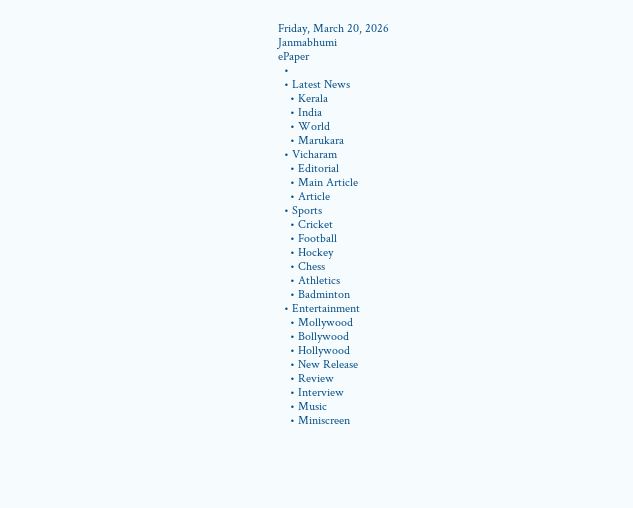Friday, March 20, 2026
Janmabhumi
ePaper
  •
  • Latest News
    • Kerala
    • India
    • World
    • Marukara
  • Vicharam
    • Editorial
    • Main Article
    • Article
  • Sports
    • Cricket
    • Football
    • Hockey
    • Chess
    • Athletics
    • Badminton
  • Entertainment
    • Mollywood
    • Bollywood
    • Hollywood
    • New Release
    • Review
    • Interview
    • Music
    • Miniscreen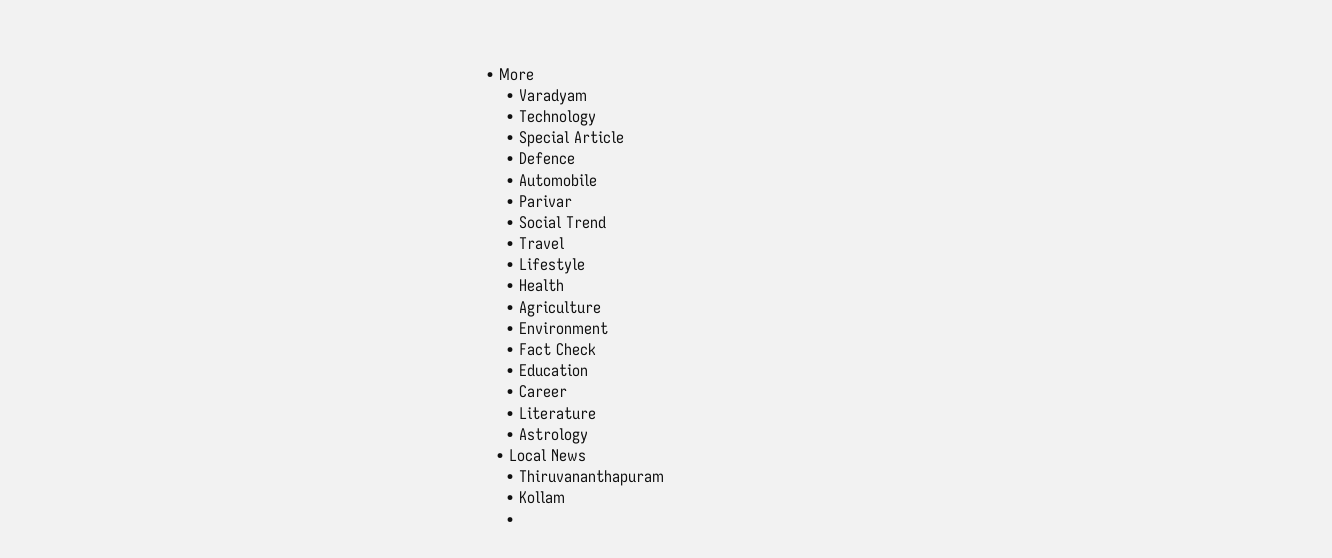• More
    • Varadyam
    • Technology
    • Special Article
    • Defence
    • Automobile
    • Parivar
    • Social Trend
    • Travel
    • Lifestyle
    • Health
    • Agriculture
    • Environment
    • Fact Check
    • Education
    • Career
    • Literature
    • Astrology
  • Local News
    • Thiruvananthapuram
    • Kollam
    •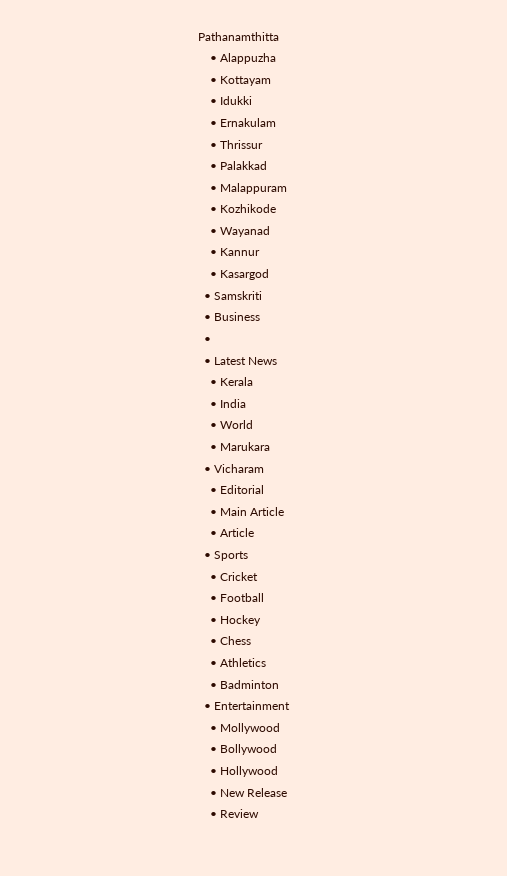Pathanamthitta
    • Alappuzha
    • Kottayam
    • Idukki
    • Ernakulam
    • Thrissur
    • Palakkad
    • Malappuram
    • Kozhikode
    • Wayanad
    • Kannur
    • Kasargod
  • Samskriti
  • Business
  •
  • Latest News
    • Kerala
    • India
    • World
    • Marukara
  • Vicharam
    • Editorial
    • Main Article
    • Article
  • Sports
    • Cricket
    • Football
    • Hockey
    • Chess
    • Athletics
    • Badminton
  • Entertainment
    • Mollywood
    • Bollywood
    • Hollywood
    • New Release
    • Review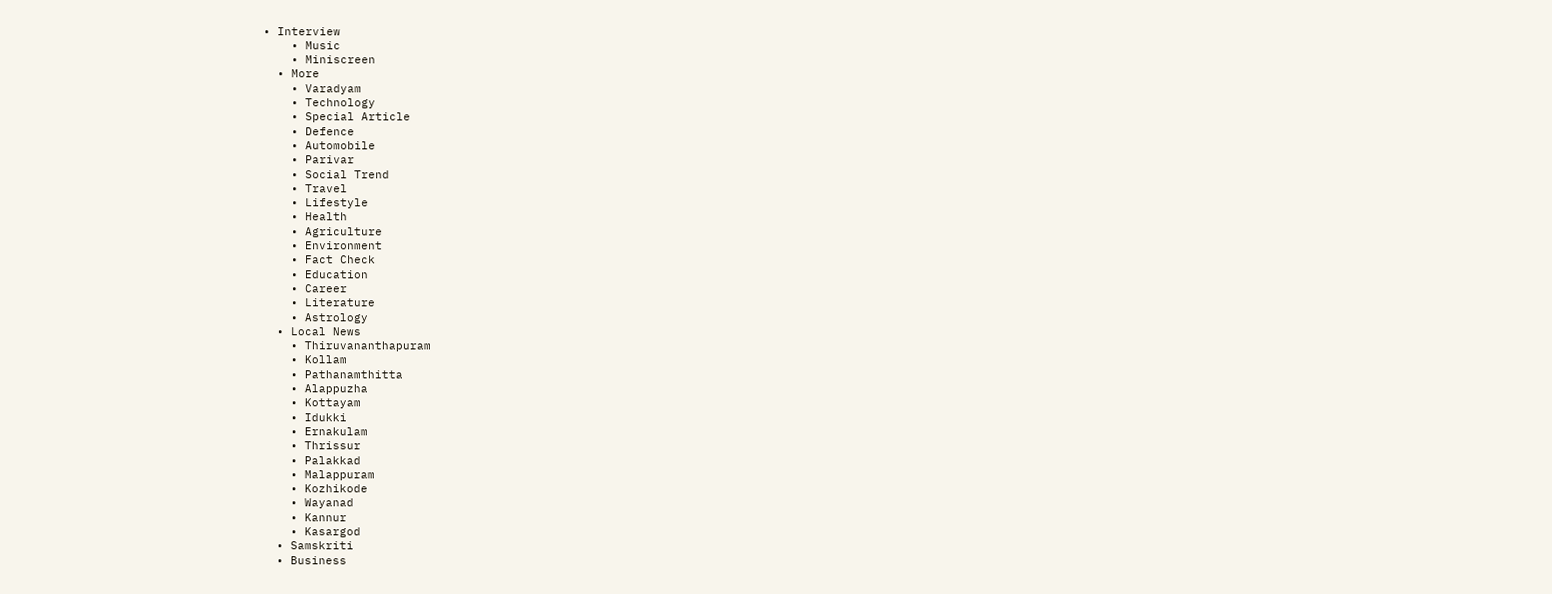• Interview
    • Music
    • Miniscreen
  • More
    • Varadyam
    • Technology
    • Special Article
    • Defence
    • Automobile
    • Parivar
    • Social Trend
    • Travel
    • Lifestyle
    • Health
    • Agriculture
    • Environment
    • Fact Check
    • Education
    • Career
    • Literature
    • Astrology
  • Local News
    • Thiruvananthapuram
    • Kollam
    • Pathanamthitta
    • Alappuzha
    • Kottayam
    • Idukki
    • Ernakulam
    • Thrissur
    • Palakkad
    • Malappuram
    • Kozhikode
    • Wayanad
    • Kannur
    • Kasargod
  • Samskriti
  • Business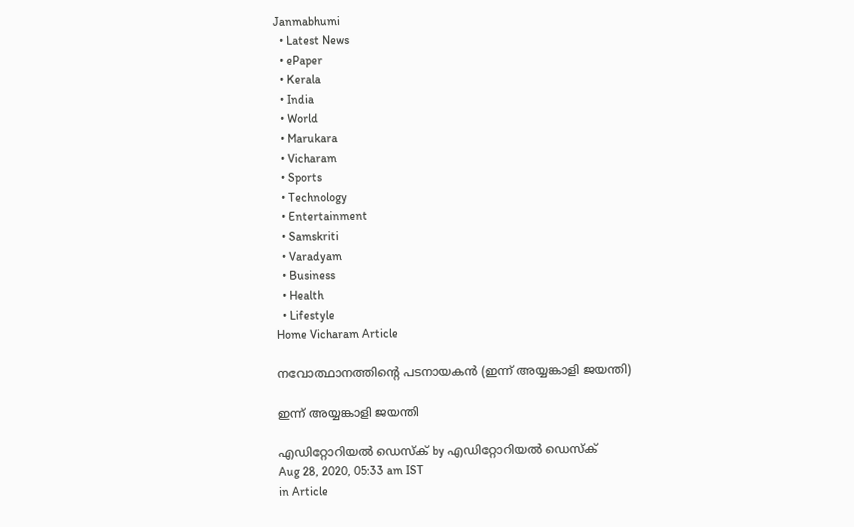Janmabhumi
  • Latest News
  • ePaper
  • Kerala
  • India
  • World
  • Marukara
  • Vicharam
  • Sports
  • Technology
  • Entertainment
  • Samskriti
  • Varadyam
  • Business
  • Health
  • Lifestyle
Home Vicharam Article

നവോത്ഥാനത്തിന്റെ പടനായകന്‍ (ഇന്ന് അയ്യങ്കാളി ജയന്തി)

ഇന്ന് അയ്യങ്കാളി ജയന്തി

എഡിറ്റോറിയൽ ഡെസ്ക് by എഡിറ്റോറിയൽ ഡെസ്ക്
Aug 28, 2020, 05:33 am IST
in Article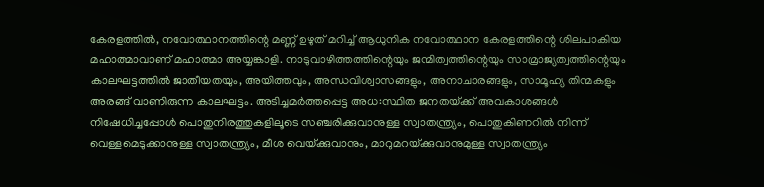കേരളത്തില്‍, നവോത്ഥാനത്തിന്റെ മണ്ണ് ഉഴുത് മറിച്ച് ആധുനിക നവോത്ഥാന കേരളത്തിന്റെ ശിലപാകിയ മഹാത്മാവാണ് മഹാത്മാ അയ്യങ്കാളി. നാടുവാഴിത്തത്തിന്റെയും ജന്മിത്വത്തിന്റെയും സാമ്രാജ്യത്വത്തിന്റെയും കാലഘട്ടത്തില്‍ ജാതീയതയും, അയിത്തവും, അന്ധവിശ്വാസങ്ങളും, അനാചാരങ്ങളും, സാമൂഹ്യ തിന്മകളും അരങ്ങ് വാണിരുന്ന കാലഘട്ടം. അടിച്ചമര്‍ത്തപ്പെട്ട അധ:സ്ഥിത ജനതയ്‌ക്ക് അവകാശങ്ങള്‍ നിഷേധിച്ചപ്പോള്‍ പൊതുനിരത്തുകളിലൂടെ സഞ്ചരിക്കുവാനുള്ള സ്വാതന്ത്ര്യം, പൊതുകിണറില്‍ നിന്ന് വെള്ളമെടുക്കാനുള്ള സ്വാതന്ത്ര്യം, മീശ വെയ്‌ക്കുവാനും, മാറുമറയ്‌ക്കുവാനുമുള്ള സ്വാതന്ത്ര്യം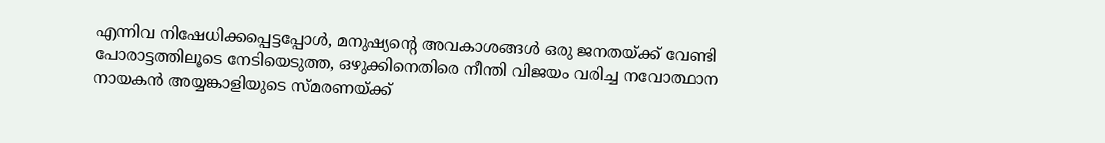എന്നിവ നിഷേധിക്കപ്പെട്ടപ്പോള്‍, മനുഷ്യന്റെ അവകാശങ്ങള്‍ ഒരു ജനതയ്‌ക്ക് വേണ്ടി പോരാട്ടത്തിലൂടെ നേടിയെടുത്ത, ഒഴുക്കിനെതിരെ നീന്തി വിജയം വരിച്ച നവോത്ഥാന നായകന്‍ അയ്യങ്കാളിയുടെ സ്മരണയ്‌ക്ക്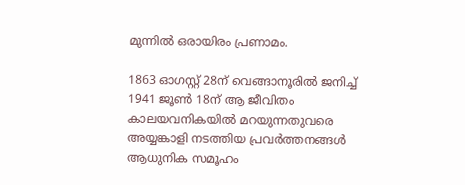മുന്നില്‍ ഒരായിരം പ്രണാമം.

1863 ഓഗസ്റ്റ് 28ന് വെങ്ങാനൂരില്‍ ജനിച്ച് 1941 ജൂണ്‍ 18ന് ആ ജീവിതം കാലയവനികയില്‍ മറയുന്നതുവരെ അയ്യങ്കാളി നടത്തിയ പ്രവര്‍ത്തനങ്ങള്‍ ആധുനിക സമൂഹം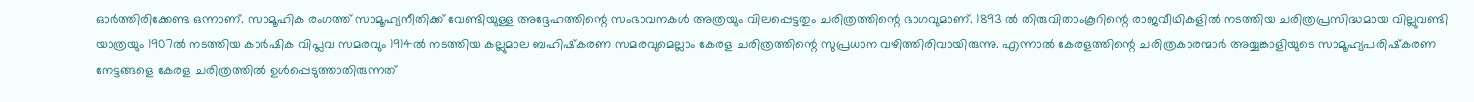ഓര്‍ത്തിരിക്കേണ്ട ഒന്നാണ്. സാമൂഹിക രംഗത്ത് സാമൂഹ്യനീതിക്ക് വേണ്ടിയുള്ള അദ്ദേഹത്തിന്റെ സംഭാവനകള്‍ അത്രയും വിലപ്പെട്ടതും ചരിത്രത്തിന്റെ ഭാഗവുമാണ്. 1893 ല്‍ തിരുവിതാംകൂറിന്റെ രാജവീഥികളില്‍ നടത്തിയ ചരിത്രപ്രസിദ്ധമായ വില്ലുവണ്ടി യാത്രയും 1907ല്‍ നടത്തിയ കാര്‍ഷിക വിപ്ലവ സമരവും 1914ല്‍ നടത്തിയ കല്ലുമാല ബഹിഷ്‌കരണ സമരവുമെല്ലാം കേരള ചരിത്രത്തിന്റെ സുപ്രധാന വഴിത്തിരിവായിരുന്നു. എന്നാല്‍ കേരളത്തിന്റെ ചരിത്രകാരന്മാര്‍ അയ്യങ്കാളിയുടെ സാമൂഹ്യപരിഷ്‌കരണ നേട്ടങ്ങളെ കേരള ചരിത്രത്തില്‍ ഉള്‍പ്പെടുത്താതിരുന്നത്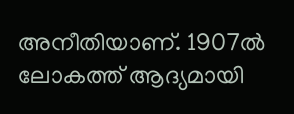അനീതിയാണ്. 1907ല്‍ ലോകത്ത് ആദ്യമായി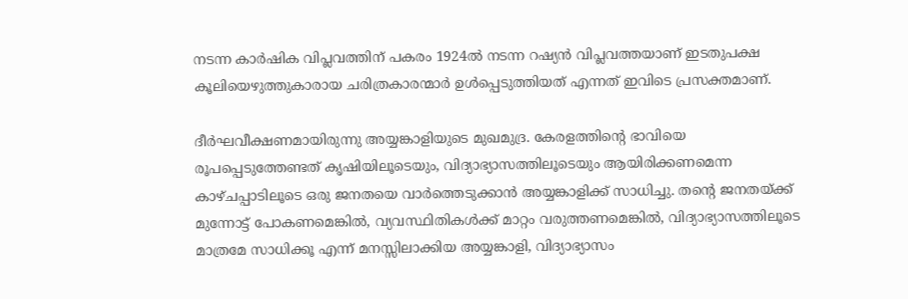നടന്ന കാര്‍ഷിക വിപ്ലവത്തിന് പകരം 1924ല്‍ നടന്ന റഷ്യന്‍ വിപ്ലവത്തയാണ് ഇടതുപക്ഷ കൂലിയെഴുത്തുകാരായ ചരിത്രകാരന്മാര്‍ ഉള്‍പ്പെടുത്തിയത് എന്നത് ഇവിടെ പ്രസക്തമാണ്.

ദീര്‍ഘവീക്ഷണമായിരുന്നു അയ്യങ്കാളിയുടെ മുഖമുദ്ര. കേരളത്തിന്റെ ഭാവിയെ രൂപപ്പെടുത്തേണ്ടത് കൃഷിയിലൂടെയും, വിദ്യാഭ്യാസത്തിലൂടെയും ആയിരിക്കണമെന്ന കാഴ്ചപ്പാടിലൂടെ ഒരു ജനതയെ വാര്‍ത്തെടുക്കാന്‍ അയ്യങ്കാളിക്ക് സാധിച്ചു. തന്റെ ജനതയ്‌ക്ക് മുന്നോട്ട് പോകണമെങ്കില്‍, വ്യവസ്ഥിതികള്‍ക്ക് മാറ്റം വരുത്തണമെങ്കില്‍, വിദ്യാഭ്യാസത്തിലൂടെ മാത്രമേ സാധിക്കൂ എന്ന് മനസ്സിലാക്കിയ അയ്യങ്കാളി, വിദ്യാഭ്യാസം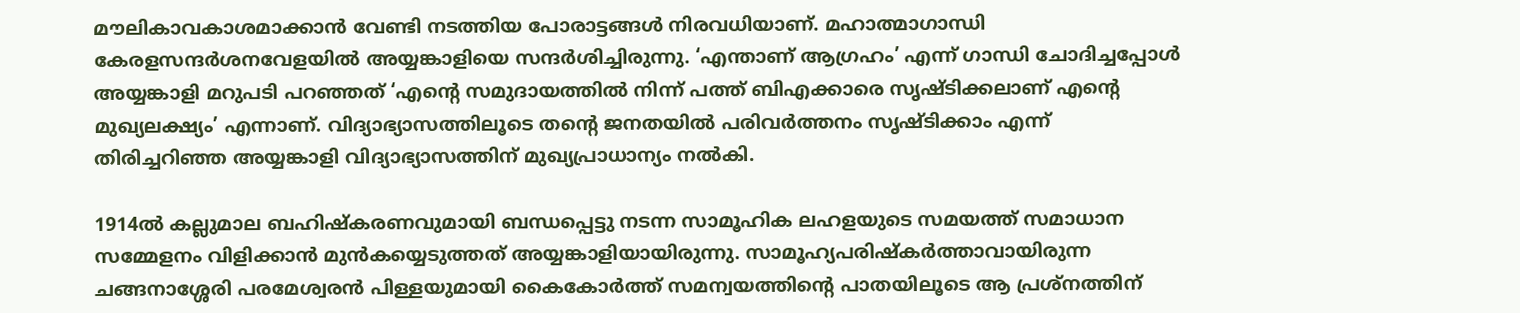മൗലികാവകാശമാക്കാന്‍ വേണ്ടി നടത്തിയ പോരാട്ടങ്ങള്‍ നിരവധിയാണ്. മഹാത്മാഗാന്ധി കേരളസന്ദര്‍ശനവേളയില്‍ അയ്യങ്കാളിയെ സന്ദര്‍ശിച്ചിരുന്നു. ‘എന്താണ് ആഗ്രഹം’ എന്ന് ഗാന്ധി ചോദിച്ചപ്പോള്‍ അയ്യങ്കാളി മറുപടി പറഞ്ഞത് ‘എന്റെ സമുദായത്തില്‍ നിന്ന് പത്ത് ബിഎക്കാരെ സൃഷ്ടിക്കലാണ് എന്റെ മുഖ്യലക്ഷ്യം’ എന്നാണ്. വിദ്യാഭ്യാസത്തിലൂടെ തന്റെ ജനതയില്‍ പരിവര്‍ത്തനം സൃഷ്ടിക്കാം എന്ന് തിരിച്ചറിഞ്ഞ അയ്യങ്കാളി വിദ്യാഭ്യാസത്തിന് മുഖ്യപ്രാധാന്യം നല്‍കി.

1914ല്‍ കല്ലുമാല ബഹിഷ്‌കരണവുമായി ബന്ധപ്പെട്ടു നടന്ന സാമൂഹിക ലഹളയുടെ സമയത്ത് സമാധാന സമ്മേളനം വിളിക്കാന്‍ മുന്‍കയ്യെടുത്തത് അയ്യങ്കാളിയായിരുന്നു. സാമൂഹ്യപരിഷ്‌കര്‍ത്താവായിരുന്ന ചങ്ങനാശ്ശേരി പരമേശ്വരന്‍ പിള്ളയുമായി കൈകോര്‍ത്ത് സമന്വയത്തിന്റെ പാതയിലൂടെ ആ പ്രശ്‌നത്തിന്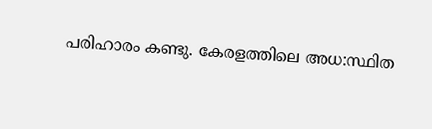പരിഹാരം കണ്ടു. കേരളത്തിലെ അധ:സ്ഥിത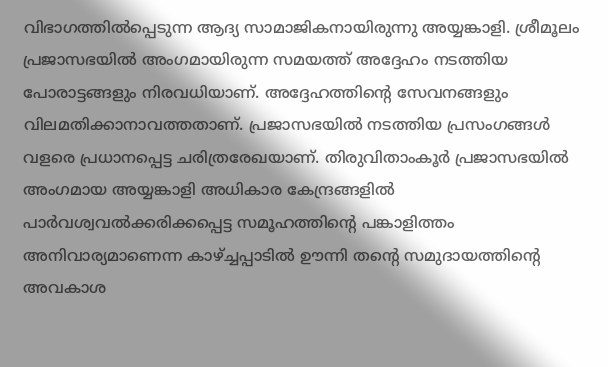വിഭാഗത്തില്‍പ്പെടുന്ന ആദ്യ സാമാജികനായിരുന്നു അയ്യങ്കാളി. ശ്രീമൂലം പ്രജാസഭയില്‍ അംഗമായിരുന്ന സമയത്ത് അദ്ദേഹം നടത്തിയ പോരാട്ടങ്ങളും നിരവധിയാണ്. അദ്ദേഹത്തിന്റെ സേവനങ്ങളും വിലമതിക്കാനാവത്തതാണ്. പ്രജാസഭയില്‍ നടത്തിയ പ്രസംഗങ്ങള്‍ വളരെ പ്രധാനപ്പെട്ട ചരിത്രരേഖയാണ്. തിരുവിതാംകൂര്‍ പ്രജാസഭയില്‍ അംഗമായ അയ്യങ്കാളി അധികാര കേന്ദ്രങ്ങളില്‍ പാര്‍വശ്വവല്‍ക്കരിക്കപ്പെട്ട സമൂഹത്തിന്റെ പങ്കാളിത്തം അനിവാര്യമാണെന്ന കാഴ്‌ച്ചപ്പാടില്‍ ഊന്നി തന്റെ സമുദായത്തിന്റെ അവകാശ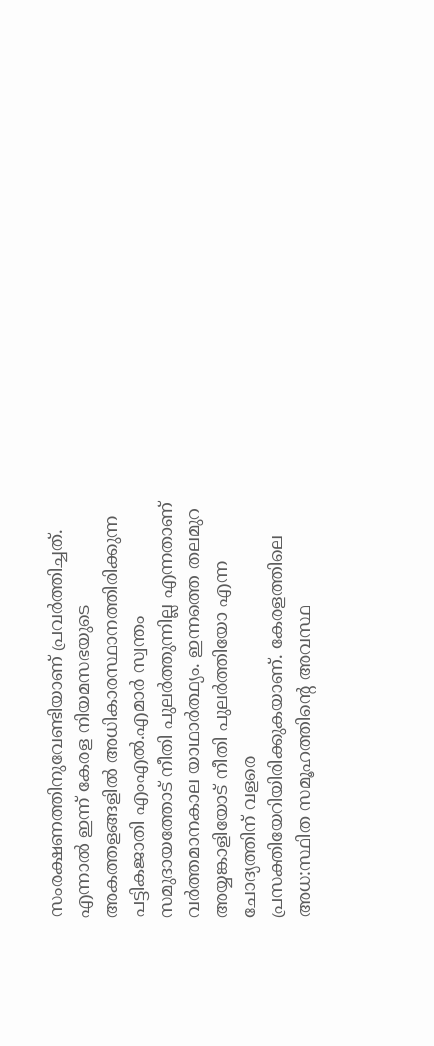സംരക്ഷണത്തിനുവേണ്ടിയാണ് പ്രവര്‍ത്തിച്ചത്. എന്നാല്‍ ഇന്ന് കേരള നിയമസഭയുടെ അകത്തളങ്ങളില്‍ അധികാരസ്ഥാനത്തിരിക്കുന്ന പട്ടികജാതി എംഎല്‍.എമാര്‍ സ്വന്തം സമുദായത്തോട് നീതി പുലര്‍ത്തുന്നില്ല എന്നതാണ് വര്‍ത്തമാനകാല യാഥാര്‍ത്ഥ്യം. ഇന്നത്തെ തലമുറ അയ്യങ്കാളിയോട് നീതി പുലര്‍ത്തിയോ എന്ന ചോദ്യത്തിന് വളരെ പ്രസക്തിയേറിയിരിക്കുകയാണ്. കേരളത്തിലെ അധ:സ്ഥിത സമൂഹത്തിന്റെ അവസ്ഥ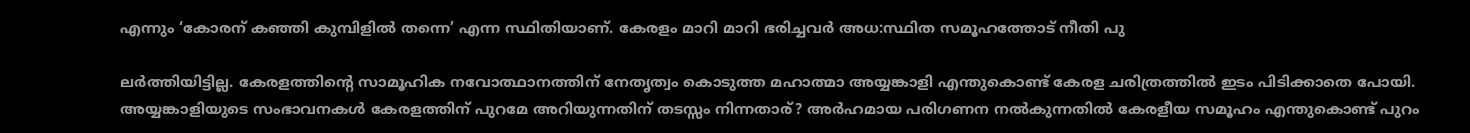എന്നും ‘കോരന് കഞ്ഞി കുമ്പിളില്‍ തന്നെ’ എന്ന സ്ഥിതിയാണ്. കേരളം മാറി മാറി ഭരിച്ചവര്‍ അധ:സ്ഥിത സമൂഹത്തോട് നീതി പു

ലര്‍ത്തിയിട്ടില്ല. കേരളത്തിന്റെ സാമൂഹിക നവോത്ഥാനത്തിന് നേതൃത്വം കൊടുത്ത മഹാത്മാ അയ്യങ്കാളി എന്തുകൊണ്ട് കേരള ചരിത്രത്തില്‍ ഇടം പിടിക്കാതെ പോയി. അയ്യങ്കാളിയുടെ സംഭാവനകള്‍ കേരളത്തിന് പുറമേ അറിയുന്നതിന് തടസ്സം നിന്നതാര്? അര്‍ഹമായ പരിഗണന നല്‍കുന്നതില്‍ കേരളീയ സമൂഹം എന്തുകൊണ്ട് പുറം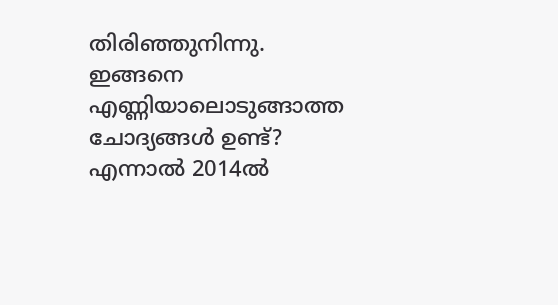തിരിഞ്ഞുനിന്നു. ഇങ്ങനെ എണ്ണിയാലൊടുങ്ങാത്ത ചോദ്യങ്ങള്‍ ഉണ്ട്? എന്നാല്‍ 2014ല്‍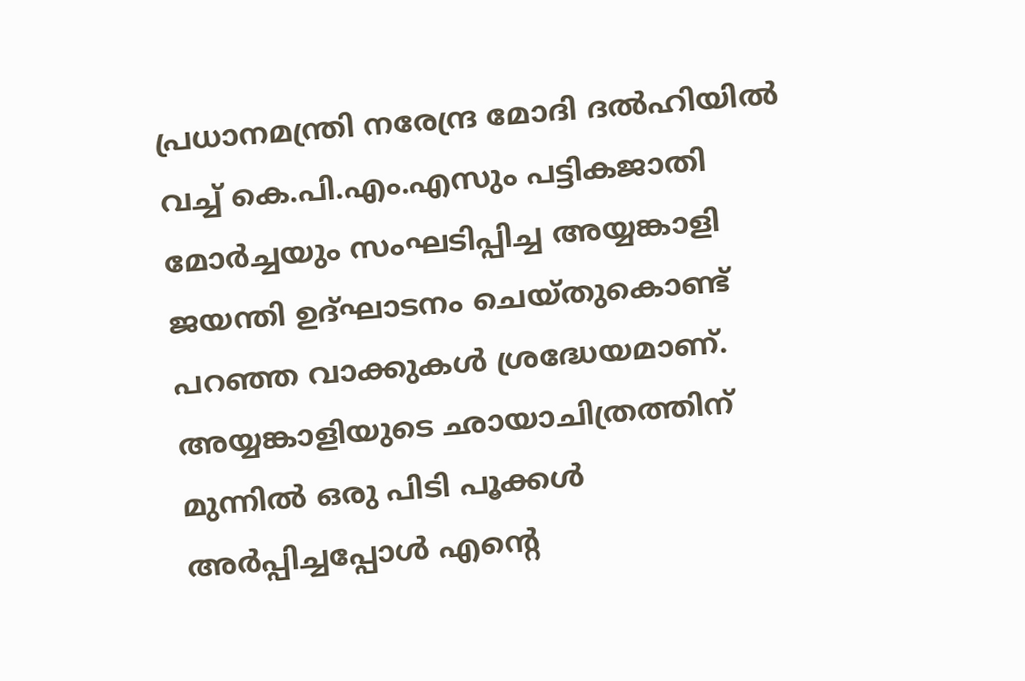പ്രധാനമന്ത്രി നരേന്ദ്ര മോദി ദല്‍ഹിയില്‍ വച്ച് കെ.പി.എം.എസും പട്ടികജാതി മോര്‍ച്ചയും സംഘടിപ്പിച്ച അയ്യങ്കാളി ജയന്തി ഉദ്ഘാടനം ചെയ്തുകൊണ്ട് പറഞ്ഞ വാക്കുകള്‍ ശ്രദ്ധേയമാണ്. അയ്യങ്കാളിയുടെ ഛായാചിത്രത്തിന് മുന്നില്‍ ഒരു പിടി പൂക്കള്‍ അര്‍പ്പിച്ചപ്പോള്‍ എന്റെ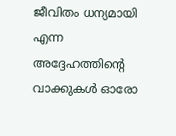ജീവിതം ധന്യമായി എന്ന അദ്ദേഹത്തിന്റെ വാക്കുകള്‍ ഓരോ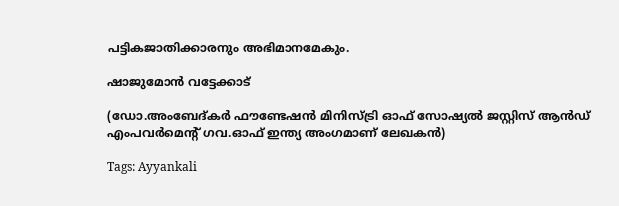പട്ടികജാതിക്കാരനും അഭിമാനമേകും.

ഷാജുമോന്‍ വട്ടേക്കാട്

(ഡോ.അംബേദ്കര്‍ ഫൗണ്ടേഷന്‍ മിനിസ്ട്രി ഓഫ് സോഷ്യല്‍ ജസ്റ്റിസ് ആന്‍ഡ് എംപവര്‍മെന്റ് ഗവ.ഓഫ് ഇന്ത്യ അംഗമാണ് ലേഖകന്‍)

Tags: Ayyankali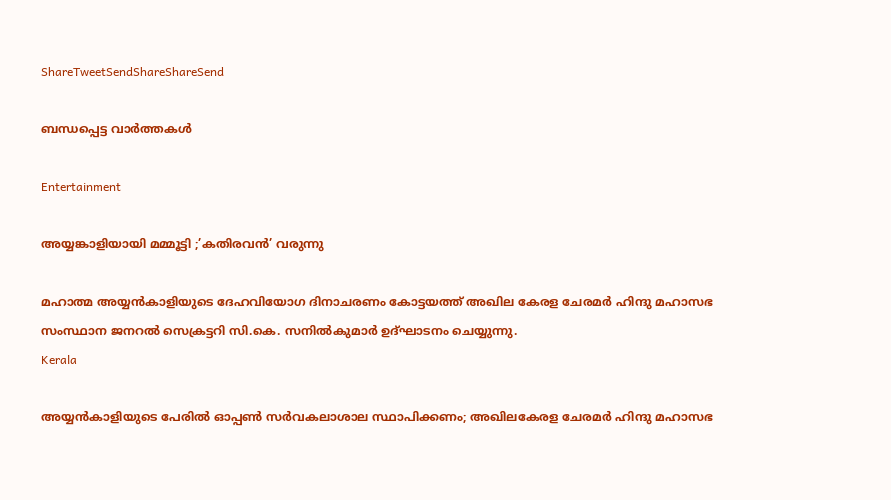ShareTweetSendShareShareSend

ബന്ധപ്പെട്ട വാര്‍ത്തകള്‍

Entertainment

അയ്യങ്കാളിയായി മമ്മൂട്ടി ;’കതിരവന്‍’ വരുന്നു

മഹാത്മ അയ്യന്‍കാളിയുടെ ദേഹവിയോഗ ദിനാചരണം കോട്ടയത്ത് അഖില കേരള ചേരമര്‍ ഹിന്ദു മഹാസഭ സംസ്ഥാന ജനറല്‍ സെക്രട്ടറി സി.കെ. സനില്‍കുമാര്‍ ഉദ്ഘാടനം ചെയ്യുന്നു.
Kerala

അയ്യന്‍കാളിയുടെ പേരില്‍ ഓപ്പണ്‍ സര്‍വകലാശാല സ്ഥാപിക്കണം; അഖിലകേരള ചേരമര്‍ ഹിന്ദു മഹാസഭ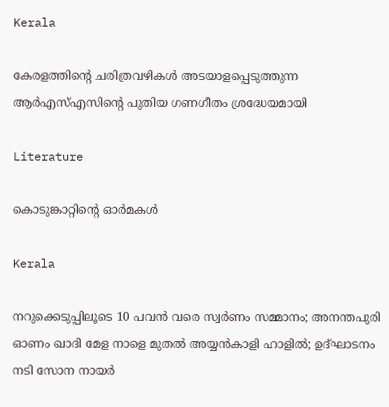Kerala

കേരളത്തിന്റെ ചരിത്രവഴികള്‍ അടയാളപ്പെടുത്തുന്ന ആര്‍എസ്എസിന്റെ പുതിയ ഗണഗീതം ശ്രദ്ധേയമായി

Literature

കൊടുങ്കാറ്റിന്റെ ഓര്‍മകള്‍

Kerala

നറുക്കെടുപ്പിലൂടെ 10 പവന്‍ വരെ സ്വര്‍ണം സമ്മാനം; അനന്തപുരി ഓണം ഖാദി മേള നാളെ മുതല്‍ അയ്യന്‍കാളി ഹാളില്‍; ഉദ്ഘാടനം നടി സോന നായര്‍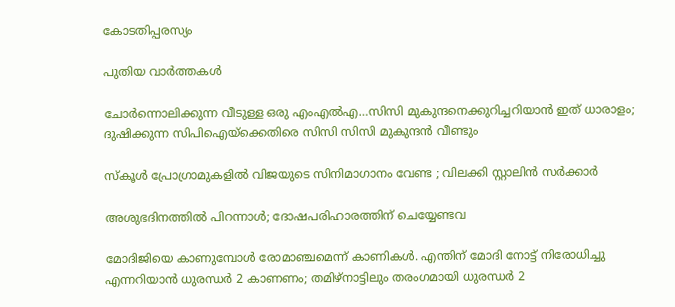കോടതിപ്പരസ്യം

പുതിയ വാര്‍ത്തകള്‍

ചോര്‍ന്നൊലിക്കുന്ന വീടുള്ള ഒരു എംഎല്‍എ…സിസി മുകുന്ദനെക്കുറിച്ചറിയാന്‍ ഇത് ധാരാളം; ദുഷിക്കുന്ന സിപിഐയ്‌ക്കെതിരെ സിസി സിസി മുകുന്ദന്‍ വീണ്ടും

സ്കൂൾ പ്രോഗ്രാമുകളിൽ വിജയുടെ സിനിമാഗാനം വേണ്ട ; വിലക്കി സ്റ്റാലിൻ സർക്കാർ

അശുഭദിനത്തിൽ പിറന്നാൾ; ദോഷപരിഹാരത്തിന് ചെയ്യേണ്ടവ

മോദിജിയെ കാണുമ്പോള്‍ രോമാഞ്ചമെന്ന് കാണികള്‍. എന്തിന് മോദി നോട്ട് നിരോധിച്ചു എന്നറിയാന്‍ ധുരന്ധര്‍ 2 കാണണം; തമിഴ്നാട്ടിലും തരംഗമായി ധുരന്ധര്‍ 2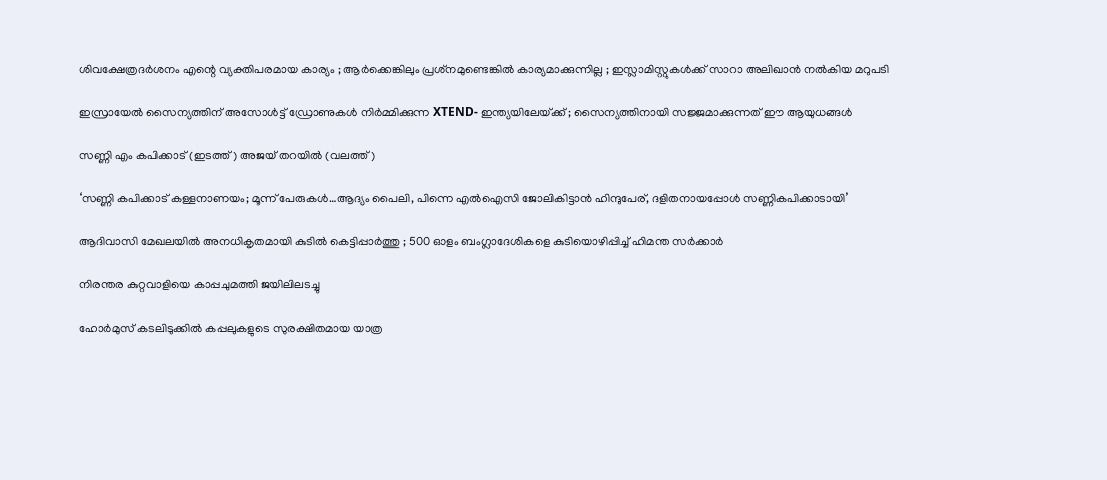ശിവക്ഷേത്രദർശനം എന്റെ വ്യക്തിപരമായ കാര്യം ; ആർക്കെങ്കിലും പ്രശ്‌നമുണ്ടെങ്കിൽ കാര്യമാക്കുന്നില്ല ; ഇസ്ലാമിസ്റ്റുകൾക്ക് സാറാ അലിഖാൻ നൽകിയ മറുപടി

ഇസ്രായേൽ സൈന്യത്തിന് അസോൾട്ട് ഡ്രോണുകൾ നിർമ്മിക്കുന്ന XTEND- ഇന്ത്യയിലേയ്‌ക്ക് ; സൈന്യത്തിനായി സജ്ജമാക്കുന്നത് ഈ ആയുധങ്ങൾ

സണ്ണി എം കപിക്കാട് (ഇടത്ത്) അജയ് തറയില്‍ (വലത്ത്)

‘സണ്ണി കപിക്കാട് കള്ളനാണയം; മൂന്ന് പേരുകള്‍…ആദ്യം പൈലി, പിന്നെ എല്‍ഐസി ജോലികിട്ടാന്‍ ഹിന്ദുപേര്, ദളിതനായപ്പോള്‍ സണ്ണികപിക്കാടായി’

ആദിവാസി മേഖലയിൽ അനധികൃതമായി കുടിൽ കെട്ടിപ്പാർത്തു ; 500 ഓളം ബംഗ്ലാദേശികളെ കുടിയൊഴിപ്പിച്ച് ഹിമന്ത സർക്കാർ

നിരന്തര കുറ്റവാളിയെ കാപ്പചുമത്തി ജയിലിലടച്ചു

ഹോർമുസ് കടലിടുക്കിൽ കപ്പലുകളുടെ സുരക്ഷിതമായ യാത്ര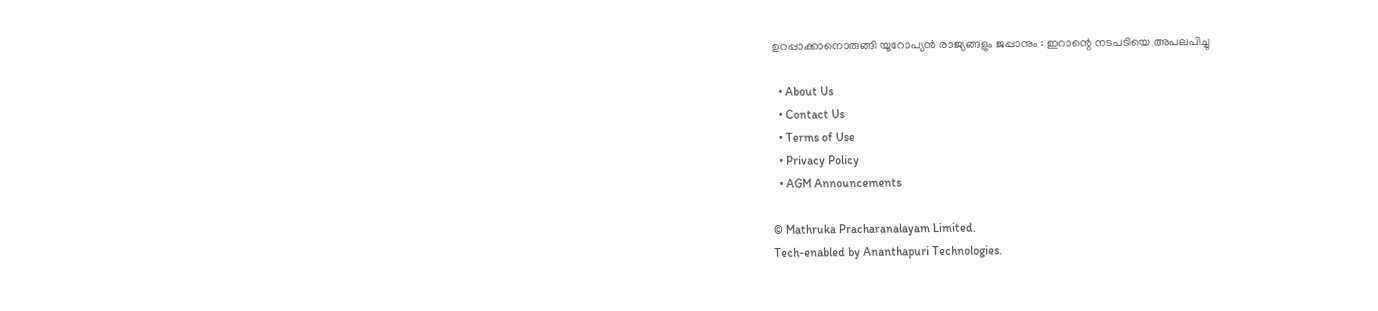ഉറപ്പാക്കാനൊരുങ്ങി യൂറോപ്യൻ രാജ്യങ്ങളും ജപ്പാനും : ഇറാന്റെ നടപടിയെ അപലപിച്ചു

  • About Us
  • Contact Us
  • Terms of Use
  • Privacy Policy
  • AGM Announcements

© Mathruka Pracharanalayam Limited.
Tech-enabled by Ananthapuri Technologies.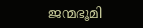ജന്മഭൂമി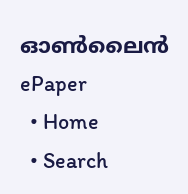ഓണ്‍ലൈന്‍
ePaper
  • Home
  • Search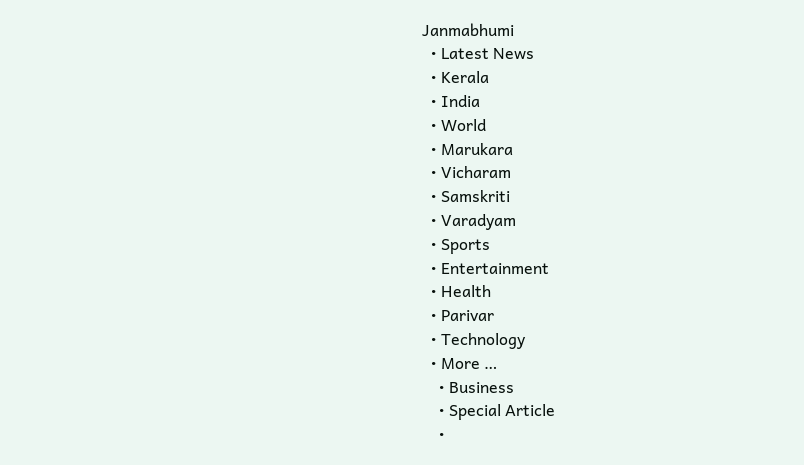Janmabhumi
  • Latest News
  • Kerala
  • India
  • World
  • Marukara
  • Vicharam
  • Samskriti
  • Varadyam
  • Sports
  • Entertainment
  • Health
  • Parivar
  • Technology
  • More …
    • Business
    • Special Article
    •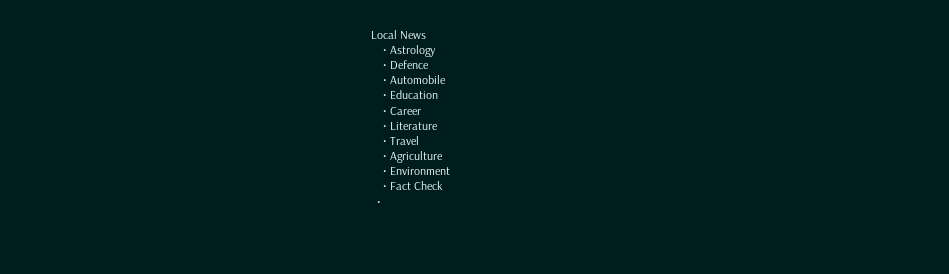Local News
    • Astrology
    • Defence
    • Automobile
    • Education
    • Career
    • Literature
    • Travel
    • Agriculture
    • Environment
    • Fact Check
  •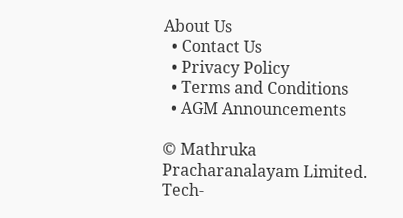About Us
  • Contact Us
  • Privacy Policy
  • Terms and Conditions
  • AGM Announcements

© Mathruka Pracharanalayam Limited.
Tech-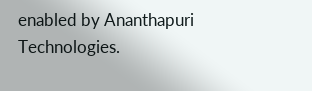enabled by Ananthapuri Technologies.